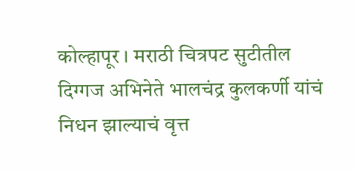कोल्हापूर । मराठी चित्रपट सुटीतील दिग्गज अभिनेते भालचंद्र कुलकर्णी यांचं निधन झाल्याचं वृत्त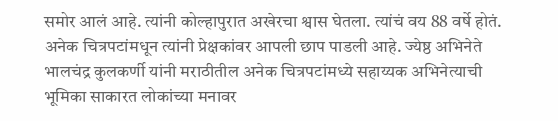समोर आलं आहे. त्यांनी कोल्हापुरात अखेरचा श्वास घेतला. त्यांचं वय 88 वर्षे होतं. अनेक चित्रपटांमधून त्यांनी प्रेक्षकांवर आपली छाप पाडली आहे. ज्येष्ठ अभिनेते भालचंद्र कुलकर्णी यांनी मराठीतील अनेक चित्रपटांमध्ये सहाय्यक अभिनेत्याची भूमिका साकारत लोकांच्या मनावर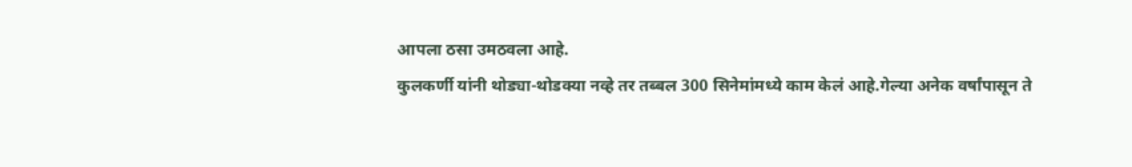आपला ठसा उमठवला आहे.
कुलकर्णी यांनी थोड्या-थोडक्या नव्हे तर तब्बल 300 सिनेमांमध्ये काम केलं आहे.गेल्या अनेक वर्षांपासून ते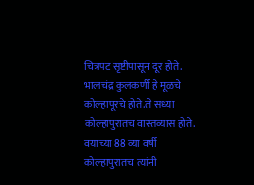चित्रपट सृष्टीपासून दूर होते. भालचंद्र कुलकर्णी हे मूळचे कोल्हापूरचे होते.ते सध्या कोल्हापुरातच वास्तव्यास होते. वयाच्या 88 व्या वर्षी कोल्हापुरातच त्यांनी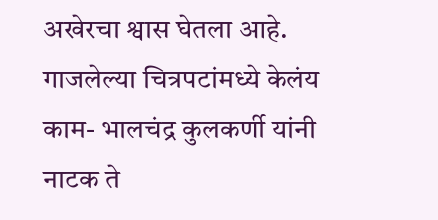अखेरचा श्वास घेतला आहे. गाजलेल्या चित्रपटांमध्ये केलंय काम- भालचंद्र कुलकर्णी यांनी नाटक ते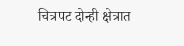चित्रपट दोन्ही क्षेत्रात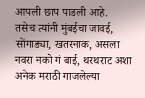आपली छाप पाडली आहे.
तसेच त्यांनी मुंबईचा जावई, सोंगाड्या, खतरनाक, असला नवरा नको गं बाई, थरथराट अशा अनेक मराठी गाजलेल्या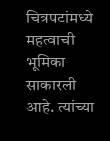चित्रपटांमध्ये महत्वाची भूमिका साकारली आहे. त्यांच्या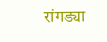रांगड्या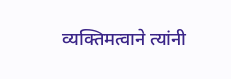व्यक्तिमत्वाने त्यांनी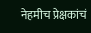नेहमीच प्रेक्षकांचं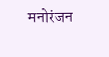मनोरंजन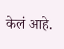केलं आहे.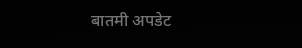बातमी अपडेट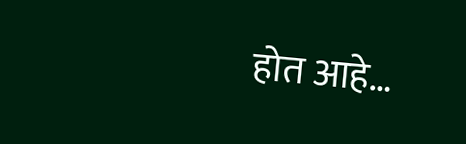होत आहे…